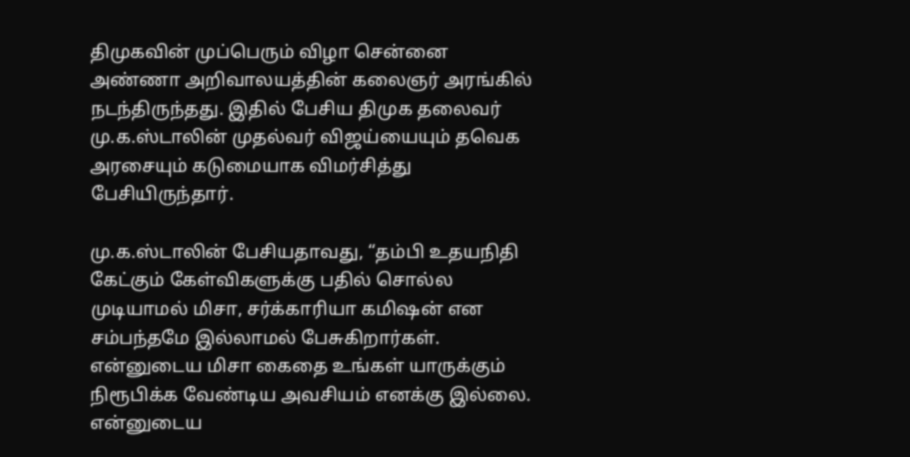திமுகவின் முப்பெரும் விழா சென்னை அண்ணா அறிவாலயத்தின் கலைஞர் அரங்கில் நடந்திருந்தது. இதில் பேசிய திமுக தலைவர் மு.க.ஸ்டாலின் முதல்வர் விஜய்யையும் தவெக அரசையும் கடுமையாக விமர்சித்து பேசியிருந்தார்.

மு.க.ஸ்டாலின் பேசியதாவது, “தம்பி உதயநிதி கேட்கும் கேள்விகளுக்கு பதில் சொல்ல முடியாமல் மிசா, சர்க்காரியா கமிஷன் என சம்பந்தமே இல்லாமல் பேசுகிறார்கள். என்னுடைய மிசா கைதை உங்கள் யாருக்கும் நிரூபிக்க வேண்டிய அவசியம் எனக்கு இல்லை. என்னுடைய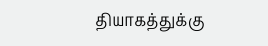தியாகத்துக்கு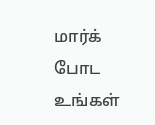மார்க் போட உங்கள்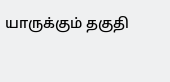யாருக்கும் தகுதி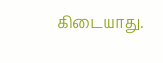கிடையாது.